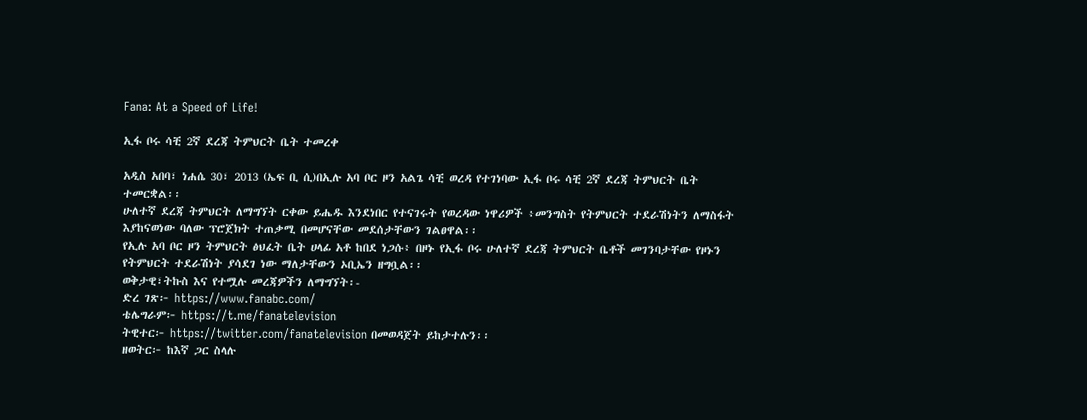Fana: At a Speed of Life!

ኢፋ ቦሩ ሳቺ 2ኛ ደረጃ ትምህርት ቤት ተመረቀ

አዲስ አበባ፣ ነሐሴ 30፣ 2013 (ኤፍ ቢ ሲ)በኢሉ አባ ቦር ዞን አልጌ ሳቺ ወረዳ የተገነባው ኢፋ ቦሩ ሳቺ 2ኛ ደረጃ ትምህርት ቤት ተመርቋል፡፡
ሁለተኛ ደረጃ ትምህርት ለማግኘት ርቀው ይሔዱ እንደነበር የተናገሩት የወረዳው ነዋሪዎች ፥መንግስት የትምህርት ተደራሽነትን ለማስፋት እያከናወነው ባለው ፕሮጀክት ተጠቃሚ በመሆናቸው መደሰታቸውን ገልፀዋል፡፡
የኢሉ አባ ቦር ዞን ትምህርት ፅህፈት ቤት ሀላፊ አቶ ከበደ ነጋሱ፥ በዞኑ የኢፋ ቦሩ ሁለተኛ ደረጃ ትምህርት ቤቶች መገንባታቸው የዞኑን የትምህርት ተደራሽነት ያሳደገ ነው ማለታቸውን ኦቢኤን ዘግቧል፡፡
ወቅታዊ፣ትኩስ እና የተሟሉ መረጃዎችን ለማግኘት፡-
ድረ ገጽ፦ https://www.fanabc.com/
ቴሌግራም፦ https://t.me/fanatelevision
ትዊተር፦ https://twitter.com/fanatelevision በመወዳጀት ይከታተሉን፡፡
ዘወትር፦ ከእኛ ጋር ስላሉ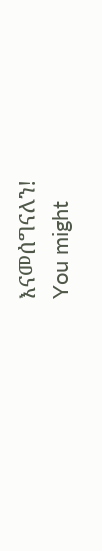እናመሰግናለን!
You might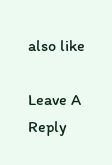also like

Leave A Reply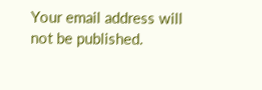Your email address will not be published.